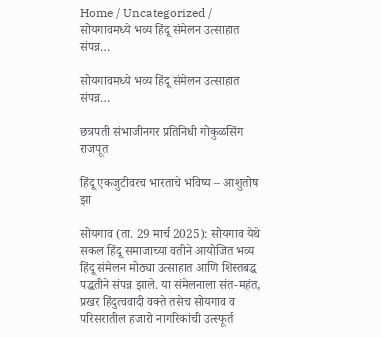Home / Uncategorized / सोयगावमध्ये भव्य हिंदू संमेलन उत्साहात संपन्न…

सोयगावमध्ये भव्य हिंदू संमेलन उत्साहात संपन्न…

छत्रपती संभाजीनगर प्रतिनिधी गोकुळसिंग राजपूत

हिंदू एकजुटीवरच भारताचे भविष्य – आशुतोष झा

सोयगाव (ता. 29 मार्च 2025): सोयगाव येथे सकल हिंदू समाजाच्या वतीने आयोजित भव्य हिंदू संमेलन मोठ्या उत्साहात आणि शिस्तबद्ध पद्धतीने संपन्न झाले. या संमेलनाला संत-महंत, प्रखर हिंदुत्ववादी वक्ते तसेच सोयगाव व परिसरातील हजारो नागरिकांची उत्स्फूर्त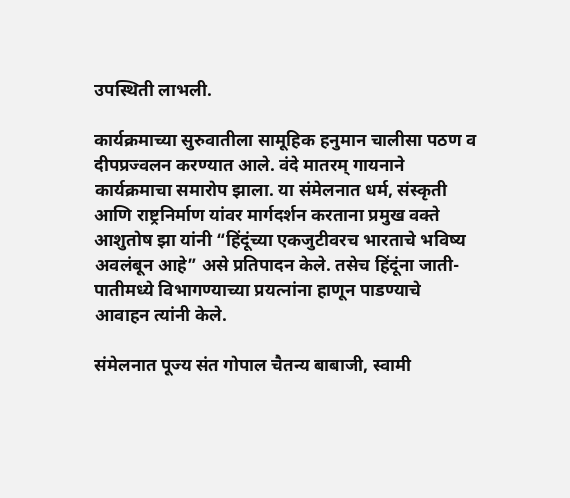उपस्थिती लाभली.

कार्यक्रमाच्या सुरुवातीला सामूहिक हनुमान चालीसा पठण व दीपप्रज्वलन करण्यात आले. वंदे मातरम् गायनाने कार्यक्रमाचा समारोप झाला. या संमेलनात धर्म, संस्कृती आणि राष्ट्रनिर्माण यांवर मार्गदर्शन करताना प्रमुख वक्ते आशुतोष झा यांनी “हिंदूंच्या एकजुटीवरच भारताचे भविष्य अवलंबून आहे” असे प्रतिपादन केले. तसेच हिंदूंना जाती-पातीमध्ये विभागण्याच्या प्रयत्नांना हाणून पाडण्याचे आवाहन त्यांनी केले.

संमेलनात पूज्य संत गोपाल चैतन्य बाबाजी, स्वामी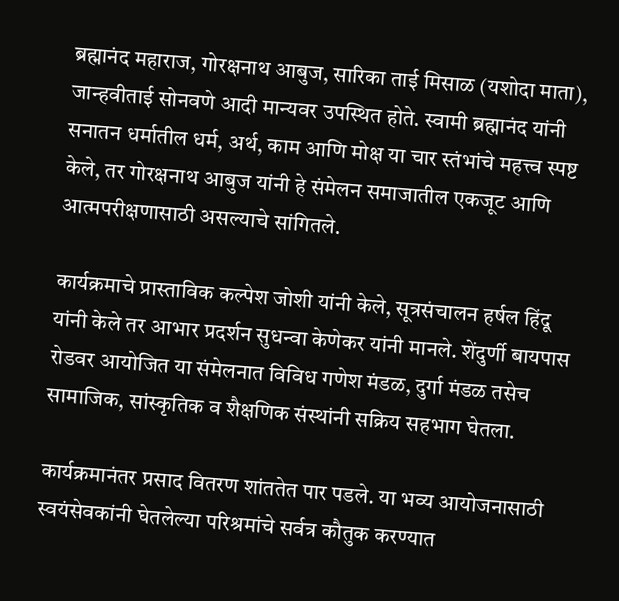ब्रह्मानंद महाराज, गोरक्षनाथ आबुज, सारिका ताई मिसाळ (यशोदा माता), जान्हवीताई सोनवणे आदी मान्यवर उपस्थित होते. स्वामी ब्रह्मानंद यांनी सनातन धर्मातील धर्म, अर्थ, काम आणि मोक्ष या चार स्तंभांचे महत्त्व स्पष्ट केले, तर गोरक्षनाथ आबुज यांनी हे संमेलन समाजातील एकजूट आणि आत्मपरीक्षणासाठी असल्याचे सांगितले.

कार्यक्रमाचे प्रास्ताविक कल्पेश जोशी यांनी केले, सूत्रसंचालन हर्षल हिंदू यांनी केले तर आभार प्रदर्शन सुधन्वा केणेकर यांनी मानले. शेंदुर्णी बायपास रोडवर आयोजित या संमेलनात विविध गणेश मंडळ, दुर्गा मंडळ तसेच सामाजिक, सांस्कृतिक व शैक्षणिक संस्थांनी सक्रिय सहभाग घेतला.

कार्यक्रमानंतर प्रसाद वितरण शांततेत पार पडले. या भव्य आयोजनासाठी स्वयंसेवकांनी घेतलेल्या परिश्रमांचे सर्वत्र कौतुक करण्यात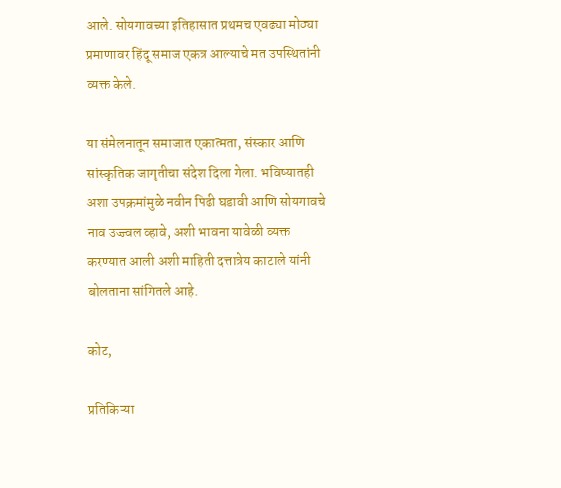आले. सोयगावच्या इतिहासात प्रथमच एवढ्या मोठ्या प्रमाणावर हिंदू समाज एकत्र आल्याचे मत उपस्थितांनी व्यक्त केले.

या संमेलनातून समाजात एकात्मता, संस्कार आणि सांस्कृतिक जागृतीचा संदेश दिला गेला. भविष्यातही अशा उपक्रमांमुळे नवीन पिढी घडावी आणि सोयगावचे नाव उज्ज्वल व्हावे, अशी भावना यावेळी व्यक्त करण्यात आली अशी माहिती दत्तात्रेय काटाले यांनी बोलताना सांगितले आहे.

कोट,

प्रतिकिऱ्या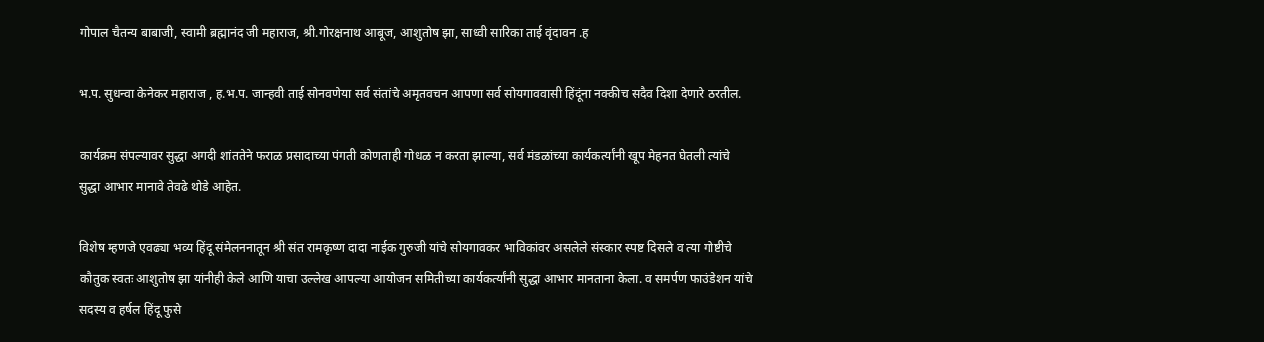गोपाल चैतन्य बाबाजी, स्वामी ब्रह्मानंद जी महाराज, श्री.गोरक्षनाथ आबूज, आशुतोष झा, साध्वी सारिका ताई वृंदावन .ह

भ.प. सुधन्वा केनेकर महाराज , ह.भ.प. जान्हवी ताई सोनवणेया सर्व संतांचे अमृतवचन आपणा सर्व सोयगाववासी हिंदूंना नक्कीच सदैव दिशा देणारे ठरतील.

कार्यक्रम संपल्यावर सुद्धा अगदी शांततेने फराळ प्रसादाच्या पंगती कोणताही गोधळ न करता झाल्या, सर्व मंडळांच्या कार्यकर्त्यांनी खूप मेहनत घेतली त्यांचे सुद्धा आभार मानावे तेवढे थोडे आहेत.

विशेष म्हणजे एवढ्या भव्य हिंदू संमेलननातून श्री संत रामकृष्ण दादा नाईक गुरुजी यांचे सोयगावकर भाविकांवर असलेले संस्कार स्पष्ट दिसले व त्या गोष्टीचे कौतुक स्वतः आशुतोष झा यांनीही केले आणि याचा उल्लेख आपल्या आयोजन समितीच्या कार्यकर्त्यांनी सुद्धा आभार मानताना केला. व समर्पण फाउंडेशन यांचे सदस्य व हर्षल हिंदू फुसे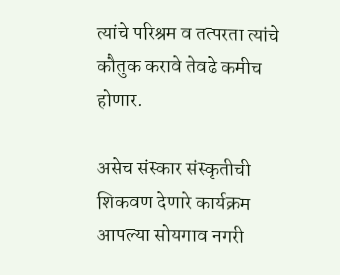त्यांचे परिश्रम व तत्परता त्यांचे कौतुक करावे तेवढे कमीच होणार.

असेच संस्कार संस्कृतीची शिकवण देणारे कार्यक्रम आपल्या सोयगाव नगरी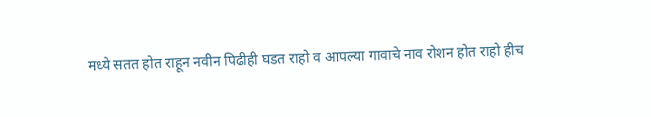मध्ये सतत होत राहून नवीन पिढीही घडत राहो व आपल्या गावाचे नाव रोशन होत राहो हीच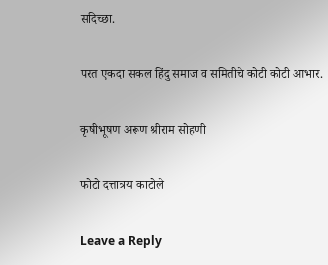सदिच्छा.

परत एकदा सकल हिंदु समाज व समितीचे कोटी कोटी आभार.

कृषीभूषण अरूण श्रीराम सोहणी

फोटो दत्तात्रय काटोले

Leave a Reply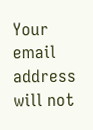Your email address will not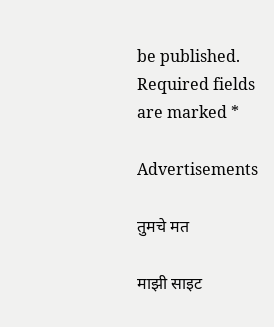be published. Required fields are marked *

Advertisements

तुमचे मत

माझी साइट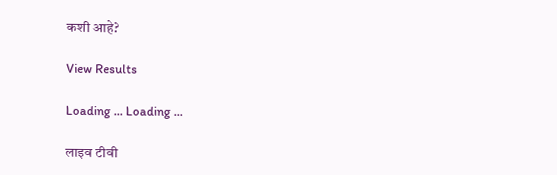कशी आहे?

View Results

Loading ... Loading ...

लाइव टीवी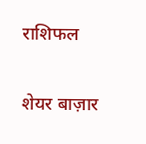राशिफल

शेयर बाज़ार